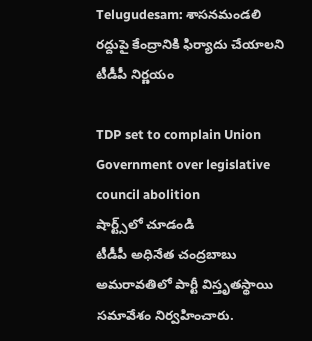Telugudesam: శాసనమండలి రద్దుపై కేంద్రానికి ఫిర్యాదు చేయాలని టీడీపీ నిర్ణయం

TDP set to complain Union Government over legislative council abolition
షార్ట్స్‌లో చూడండి
టీడీపీ అధినేత చంద్రబాబు అమరావతిలో పార్టీ విస్తృతస్థాయి సమావేశం నిర్వహించారు.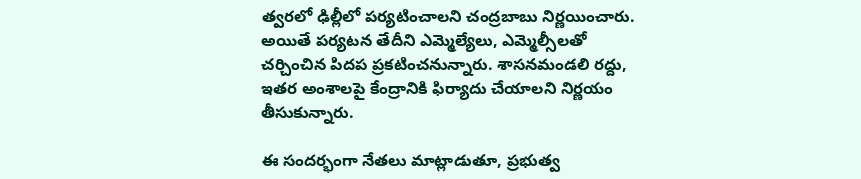త్వరలో ఢిల్లీలో పర్యటించాలని చంద్రబాబు నిర్ణయించారు. అయితే పర్యటన తేదీని ఎమ్మెల్యేలు, ఎమ్మెల్సీలతో చర్చించిన పిదప ప్రకటించనున్నారు. శాసనమండలి రద్దు, ఇతర అంశాలపై కేంద్రానికి ఫిర్యాదు చేయాలని నిర్ణయం తీసుకున్నారు.

ఈ సందర్భంగా నేతలు మాట్లాడుతూ, ప్రభుత్వ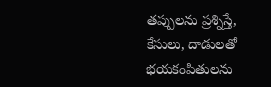తప్పులను ప్రశ్నిస్తే, కేసులు, దాడులతో భయకంపితులను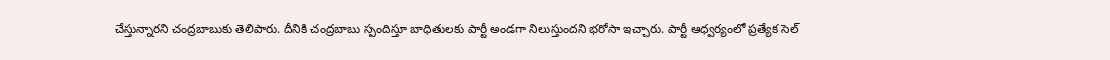చేస్తున్నారని చంద్రబాబుకు తెలిపారు. దీనికి చంద్రబాబు స్పందిస్తూ బాధితులకు పార్టీ అండగా నిలుస్తుందని భరోసా ఇచ్చారు. పార్టీ ఆధ్వర్యంలో ప్రత్యేక సెల్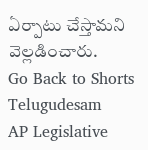ఏర్పాటు చేస్తామని వెల్లడించారు.
Go Back to Shorts
Telugudesam
AP Legislative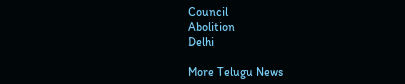Council
Abolition
Delhi

More Telugu News